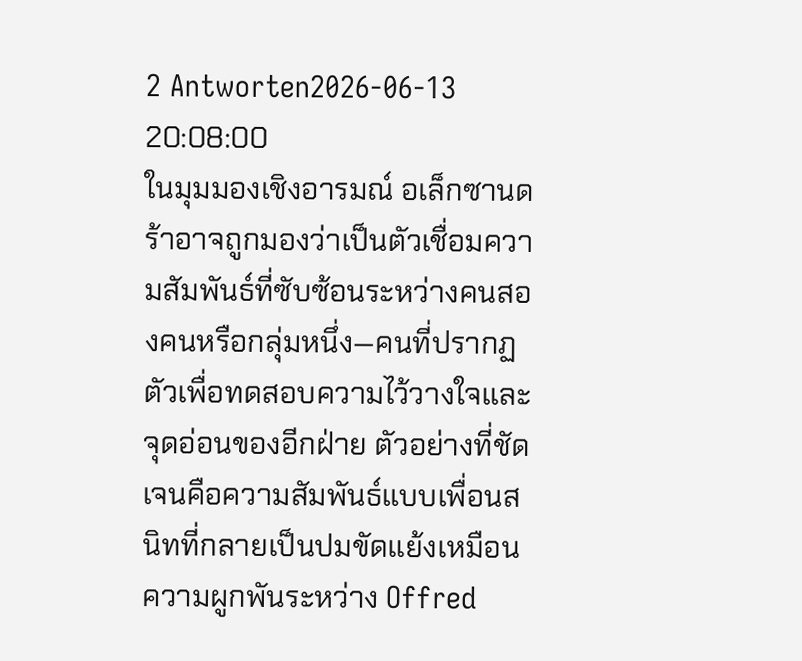2 Antworten2026-06-13 20:08:00
ในมุมมองเชิงอารมณ์ อเล็กซานดร้าอาจถูกมองว่าเป็นตัวเชื่อมความสัมพันธ์ที่ซับซ้อนระหว่างคนสองคนหรือกลุ่มหนึ่ง—คนที่ปรากฏตัวเพื่อทดสอบความไว้วางใจและจุดอ่อนของอีกฝ่าย ตัวอย่างที่ชัดเจนคือความสัมพันธ์แบบเพื่อนสนิทที่กลายเป็นปมขัดแย้งเหมือนความผูกพันระหว่าง Offred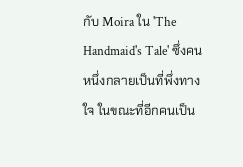กับ Moira ใน 'The Handmaid's Tale' ซึ่งคนหนึ่งกลายเป็นที่พึ่งทางใจ ในขณะที่อีกคนเป็น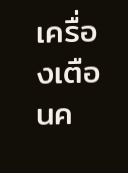เครื่องเตือนค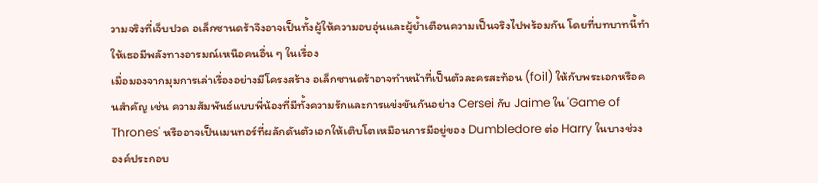วามจริงที่เจ็บปวด อเล็กซานดร้าจึงอาจเป็นทั้งผู้ให้ความอบอุ่นและผู้ย้ำเตือนความเป็นจริงไปพร้อมกัน โดยที่บทบาทนี้ทำให้เธอมีพลังทางอารมณ์เหนือคนอื่น ๆ ในเรื่อง
เมื่อมองจากมุมการเล่าเรื่องอย่างมีโครงสร้าง อเล็กซานดร้าอาจทำหน้าที่เป็นตัวละครสะท้อน (foil) ให้กับพระเอกหรือคนสำคัญ เช่น ความสัมพันธ์แบบพี่น้องที่มีทั้งความรักและการแข่งขันกันอย่าง Cersei กับ Jaime ใน 'Game of Thrones' หรืออาจเป็นเมนทอร์ที่ผลักดันตัวเอกให้เติบโตเหมือนการมีอยู่ของ Dumbledore ต่อ Harry ในบางช่วง องค์ประกอบ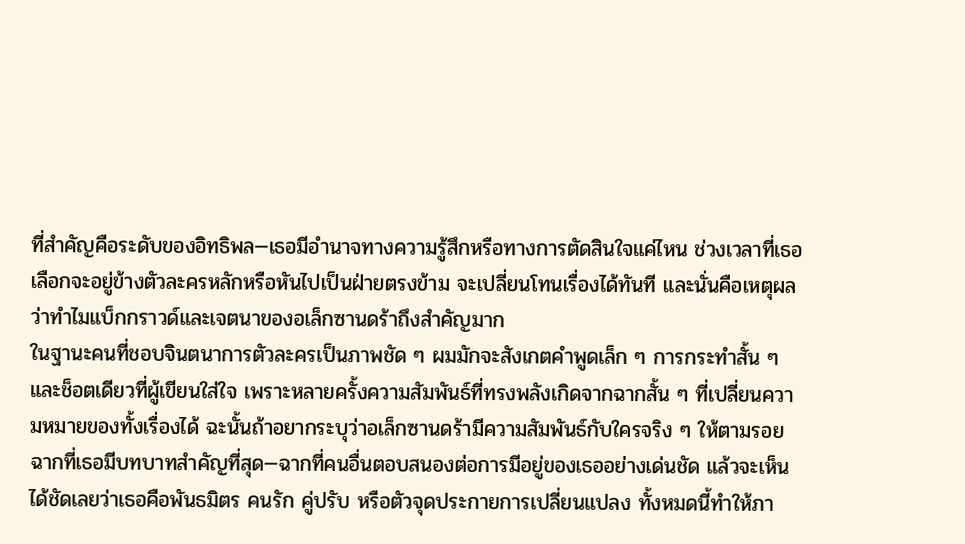ที่สำคัญคือระดับของอิทธิพล—เธอมีอำนาจทางความรู้สึกหรือทางการตัดสินใจแค่ไหน ช่วงเวลาที่เธอเลือกจะอยู่ข้างตัวละครหลักหรือหันไปเป็นฝ่ายตรงข้าม จะเปลี่ยนโทนเรื่องได้ทันที และนั่นคือเหตุผลว่าทำไมแบ็กกราวด์และเจตนาของอเล็กซานดร้าถึงสำคัญมาก
ในฐานะคนที่ชอบจินตนาการตัวละครเป็นภาพชัด ๆ ผมมักจะสังเกตคำพูดเล็ก ๆ การกระทำสั้น ๆ และช็อตเดียวที่ผู้เขียนใส่ใจ เพราะหลายครั้งความสัมพันธ์ที่ทรงพลังเกิดจากฉากสั้น ๆ ที่เปลี่ยนความหมายของทั้งเรื่องได้ ฉะนั้นถ้าอยากระบุว่าอเล็กซานดร้ามีความสัมพันธ์กับใครจริง ๆ ให้ตามรอยฉากที่เธอมีบทบาทสำคัญที่สุด—ฉากที่คนอื่นตอบสนองต่อการมีอยู่ของเธออย่างเด่นชัด แล้วจะเห็นได้ชัดเลยว่าเธอคือพันธมิตร คนรัก คู่ปรับ หรือตัวจุดประกายการเปลี่ยนแปลง ทั้งหมดนี้ทำให้ภา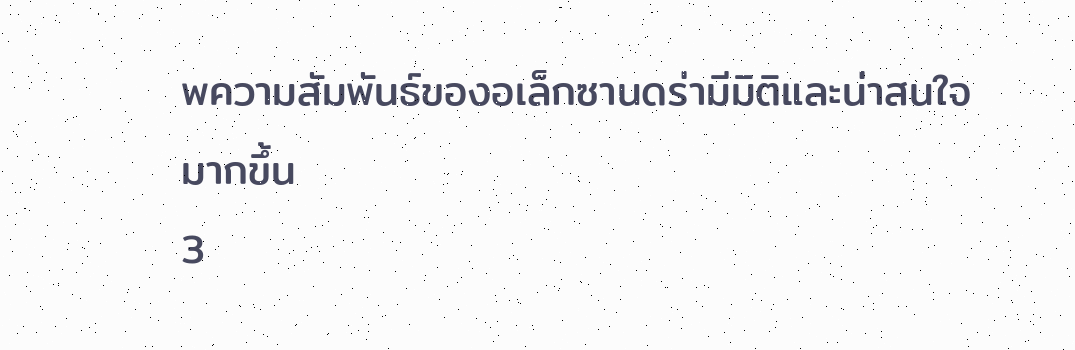พความสัมพันธ์ของอเล็กซานดร่ามีมิติและน่าสนใจมากขึ้น
3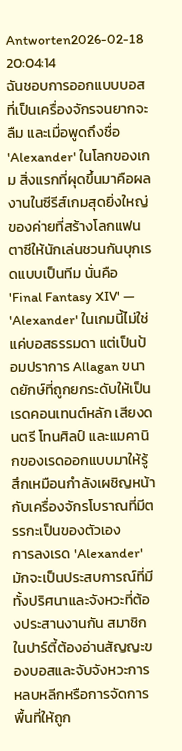Antworten2026-02-18 20:04:14
ฉันชอบการออกแบบบอสที่เป็นเครื่องจักรจนยากจะลืม และเมื่อพูดถึงชื่อ 'Alexander' ในโลกของเกม สิ่งแรกที่ผุดขึ้นมาคือผลงานในซีรีส์เกมสุดยิ่งใหญ่ของค่ายที่สร้างโลกแฟนตาซีให้นักเล่นชวนกันบุกเรดแบบเป็นทีม นั่นคือ 'Final Fantasy XIV' — 'Alexander' ในเกมนี้ไม่ใช่แค่บอสธรรมดา แต่เป็นป้อมปราการ Allagan ขนาดยักษ์ที่ถูกยกระดับให้เป็นเรดคอนเทนต์หลัก เสียงดนตรี โทนศิลป์ และแมคานิกของเรดออกแบบมาให้รู้สึกเหมือนกำลังเผชิญหน้ากับเครื่องจักรโบราณที่มีตรรกะเป็นของตัวเอง
การลงเรด 'Alexander' มักจะเป็นประสบการณ์ที่มีทั้งปริศนาและจังหวะที่ต้องประสานงานกัน สมาชิกในปาร์ตี้ต้องอ่านสัญญะของบอสและจับจังหวะการหลบหลีกหรือการจัดการพื้นที่ให้ถูก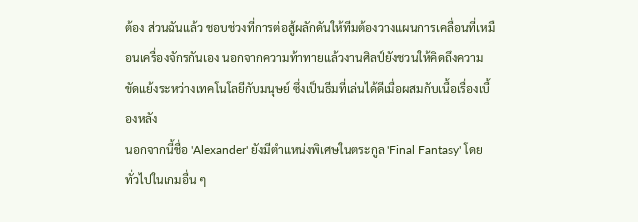ต้อง ส่วนฉันแล้ว ชอบช่วงที่การต่อสู้ผลักดันให้ทีมต้องวางแผนการเคลื่อนที่เหมือนเครื่องจักรกันเอง นอกจากความท้าทายแล้วงานศิลป์ยังชวนให้คิดถึงความขัดแย้งระหว่างเทคโนโลยีกับมนุษย์ ซึ่งเป็นธีมที่เล่นได้ดีเมื่อผสมกับเนื้อเรื่องเบื้องหลัง
นอกจากนี้ชื่อ 'Alexander' ยังมีตำแหน่งพิเศษในตระกูล 'Final Fantasy' โดยทั่วไปในเกมอื่น ๆ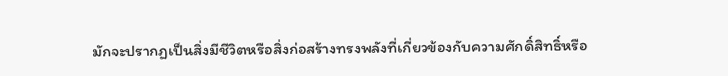มักจะปรากฏเป็นสิ่งมีชีวิตหรือสิ่งก่อสร้างทรงพลังที่เกี่ยวข้องกับความศักดิ์สิทธิ์หรือ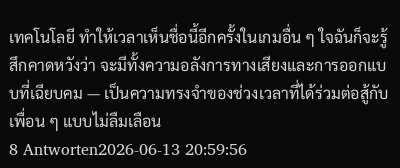เทคโนโลยี ทำให้เวลาเห็นชื่อนี้อีกครั้งในเกมอื่น ๆ ใจฉันก็จะรู้สึกคาดหวังว่า จะมีทั้งความอลังการทางเสียงและการออกแบบที่เฉียบคม — เป็นความทรงจำของช่วงเวลาที่ได้ร่วมต่อสู้กับเพื่อน ๆ แบบไม่ลืมเลือน
8 Antworten2026-06-13 20:59:56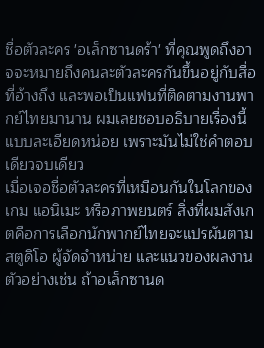ชื่อตัวละคร 'อเล็กซานดร้า' ที่คุณพูดถึงอาจจะหมายถึงคนละตัวละครกันขึ้นอยู่กับสื่อที่อ้างถึง และพอเป็นแฟนที่ติดตามงานพากย์ไทยมานาน ผมเลยชอบอธิบายเรื่องนี้แบบละเอียดหน่อย เพราะมันไม่ใช่คำตอบเดียวจบเดียว
เมื่อเจอชื่อตัวละครที่เหมือนกันในโลกของเกม แอนิเมะ หรือภาพยนตร์ สิ่งที่ผมสังเกตคือการเลือกนักพากย์ไทยจะแปรผันตามสตูดิโอ ผู้จัดจำหน่าย และแนวของผลงาน ตัวอย่างเช่น ถ้าอเล็กซานด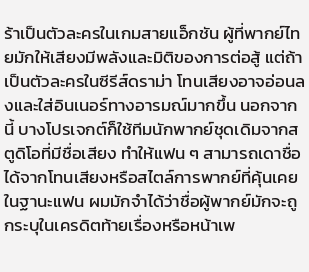ร้าเป็นตัวละครในเกมสายแอ็กชัน ผู้ที่พากย์ไทยมักให้เสียงมีพลังและมิติของการต่อสู้ แต่ถ้าเป็นตัวละครในซีรีส์ดราม่า โทนเสียงอาจอ่อนลงและใส่อินเนอร์ทางอารมณ์มากขึ้น นอกจากนี้ บางโปรเจกต์ก็ใช้ทีมนักพากย์ชุดเดิมจากสตูดิโอที่มีชื่อเสียง ทำให้แฟน ๆ สามารถเดาชื่อได้จากโทนเสียงหรือสไตล์การพากย์ที่คุ้นเคย
ในฐานะแฟน ผมมักจำได้ว่าชื่อผู้พากย์มักจะถูกระบุในเครดิตท้ายเรื่องหรือหน้าเพ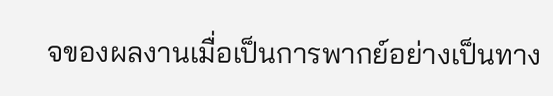จของผลงานเมื่อเป็นการพากย์อย่างเป็นทาง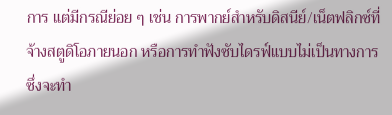การ แต่มีกรณีย่อย ๆ เช่น การพากย์สำหรับดิสนีย์/เน็ตฟลิกซ์ที่จ้างสตูดิโอภายนอก หรือการทำฟังซับไดรฟ์แบบไม่เป็นทางการ ซึ่งจะทำ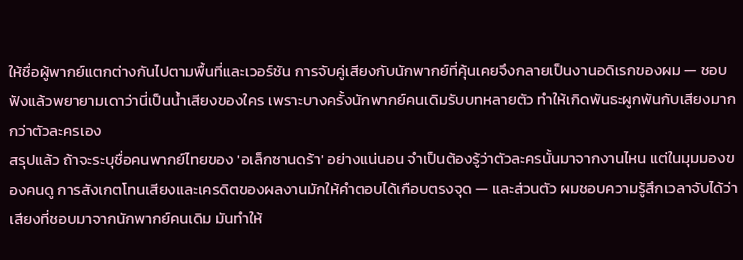ให้ชื่อผู้พากย์แตกต่างกันไปตามพื้นที่และเวอร์ชัน การจับคู่เสียงกับนักพากย์ที่คุ้นเคยจึงกลายเป็นงานอดิเรกของผม — ชอบฟังแล้วพยายามเดาว่านี่เป็นน้ำเสียงของใคร เพราะบางครั้งนักพากย์คนเดิมรับบทหลายตัว ทำให้เกิดพันธะผูกพันกับเสียงมากกว่าตัวละครเอง
สรุปแล้ว ถ้าจะระบุชื่อคนพากย์ไทยของ 'อเล็กซานดร้า' อย่างแน่นอน จำเป็นต้องรู้ว่าตัวละครนั้นมาจากงานไหน แต่ในมุมมองของคนดู การสังเกตโทนเสียงและเครดิตของผลงานมักให้คำตอบได้เกือบตรงจุด — และส่วนตัว ผมชอบความรู้สึกเวลาจับได้ว่าเสียงที่ชอบมาจากนักพากย์คนเดิม มันทำให้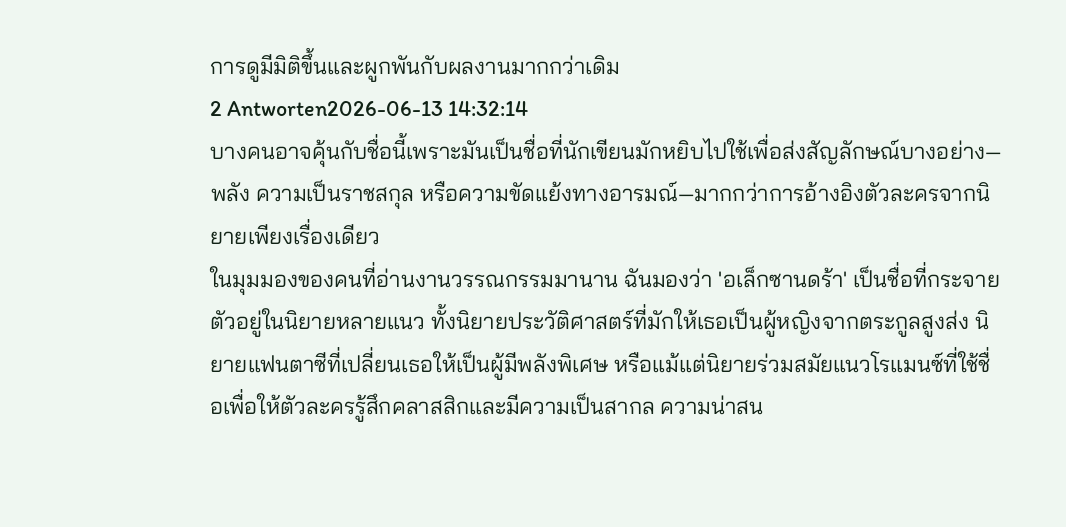การดูมีมิติขึ้นและผูกพันกับผลงานมากกว่าเดิม
2 Antworten2026-06-13 14:32:14
บางคนอาจคุ้นกับชื่อนี้เพราะมันเป็นชื่อที่นักเขียนมักหยิบไปใช้เพื่อส่งสัญลักษณ์บางอย่าง—พลัง ความเป็นราชสกุล หรือความขัดแย้งทางอารมณ์—มากกว่าการอ้างอิงตัวละครจากนิยายเพียงเรื่องเดียว
ในมุมมองของคนที่อ่านงานวรรณกรรมมานาน ฉันมองว่า 'อเล็กซานดร้า' เป็นชื่อที่กระจายตัวอยู่ในนิยายหลายแนว ทั้งนิยายประวัติศาสตร์ที่มักให้เธอเป็นผู้หญิงจากตระกูลสูงส่ง นิยายแฟนตาซีที่เปลี่ยนเธอให้เป็นผู้มีพลังพิเศษ หรือแม้แต่นิยายร่วมสมัยแนวโรแมนซ์ที่ใช้ชื่อเพื่อให้ตัวละครรู้สึกคลาสสิกและมีความเป็นสากล ความน่าสน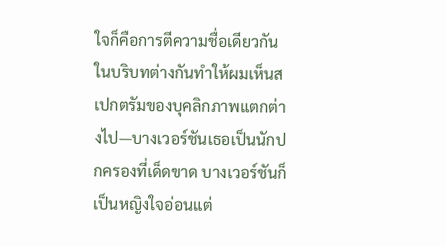ใจก็คือการตีความชื่อเดียวกันในบริบทต่างกันทำให้ผมเห็นสเปกตรัมของบุคลิกภาพแตกต่างไป—บางเวอร์ชันเธอเป็นนักปกครองที่เด็ดขาด บางเวอร์ชันก็เป็นหญิงใจอ่อนแต่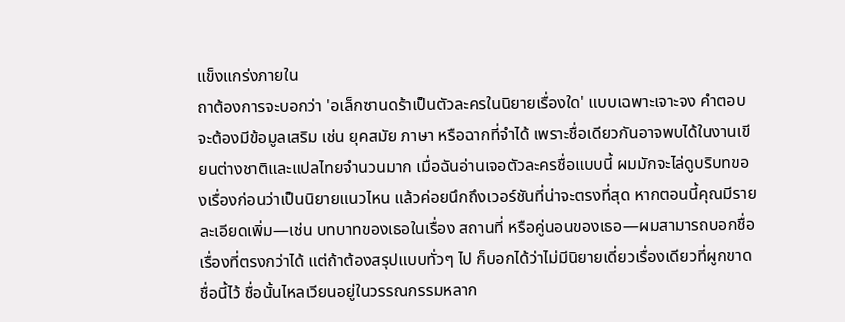แข็งแกร่งภายใน
ถาต้องการจะบอกว่า 'อเล็กซานดร้าเป็นตัวละครในนิยายเรื่องใด' แบบเฉพาะเจาะจง คำตอบจะต้องมีข้อมูลเสริม เช่น ยุคสมัย ภาษา หรือฉากที่จำได้ เพราะชื่อเดียวกันอาจพบได้ในงานเขียนต่างชาติและแปลไทยจำนวนมาก เมื่อฉันอ่านเจอตัวละครชื่อแบบนี้ ผมมักจะไล่ดูบริบทของเรื่องก่อนว่าเป็นนิยายแนวไหน แล้วค่อยนึกถึงเวอร์ชันที่น่าจะตรงที่สุด หากตอนนี้คุณมีรายละเอียดเพิ่ม—เช่น บทบาทของเธอในเรื่อง สถานที่ หรือคู่นอนของเธอ—ผมสามารถบอกชื่อเรื่องที่ตรงกว่าได้ แต่ถ้าต้องสรุปแบบทั่วๆ ไป ก็บอกได้ว่าไม่มีนิยายเดี่ยวเรื่องเดียวที่ผูกขาดชื่อนี้ไว้ ชื่อนั้นไหลเวียนอยู่ในวรรณกรรมหลาก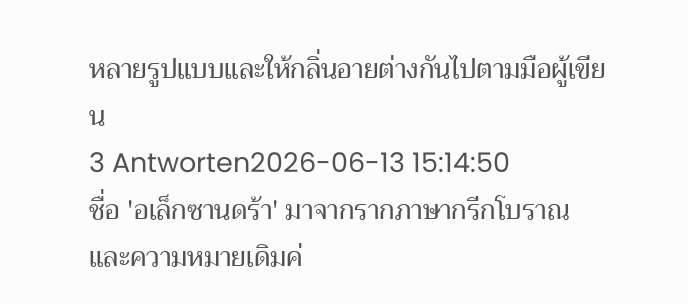หลายรูปแบบและให้กลิ่นอายต่างกันไปตามมือผู้เขียน
3 Antworten2026-06-13 15:14:50
ชื่อ 'อเล็กซานดร้า' มาจากรากภาษากรีกโบราณและความหมายเดิมค่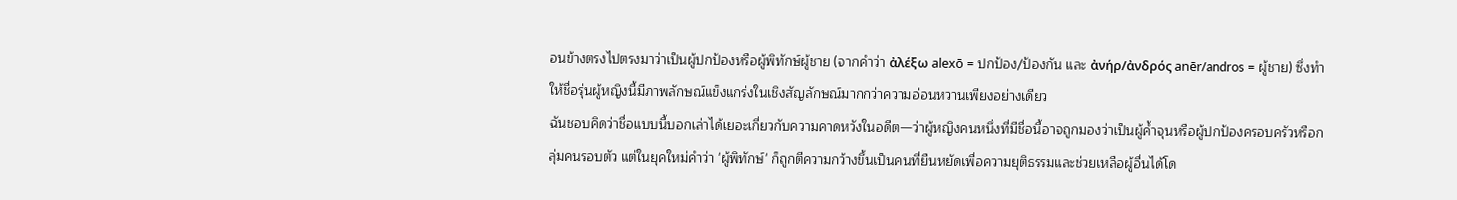อนข้างตรงไปตรงมาว่าเป็นผู้ปกป้องหรือผู้พิทักษ์ผู้ชาย (จากคำว่า ἀλέξω alexō = ปกป้อง/ป้องกัน และ ἀνήρ/ἀνδρός anēr/andros = ผู้ชาย) ซึ่งทำให้ชื่อรุ่นผู้หญิงนี้มีภาพลักษณ์แข็งแกร่งในเชิงสัญลักษณ์มากกว่าความอ่อนหวานเพียงอย่างเดียว
ฉันชอบคิดว่าชื่อแบบนี้บอกเล่าได้เยอะเกี่ยวกับความคาดหวังในอดีต—ว่าผู้หญิงคนหนึ่งที่มีชื่อนี้อาจถูกมองว่าเป็นผู้ค้ำจุนหรือผู้ปกป้องครอบครัวหรือกลุ่มคนรอบตัว แต่ในยุคใหม่คำว่า 'ผู้พิทักษ์' ก็ถูกตีความกว้างขึ้นเป็นคนที่ยืนหยัดเพื่อความยุติธรรมและช่วยเหลือผู้อื่นได้โด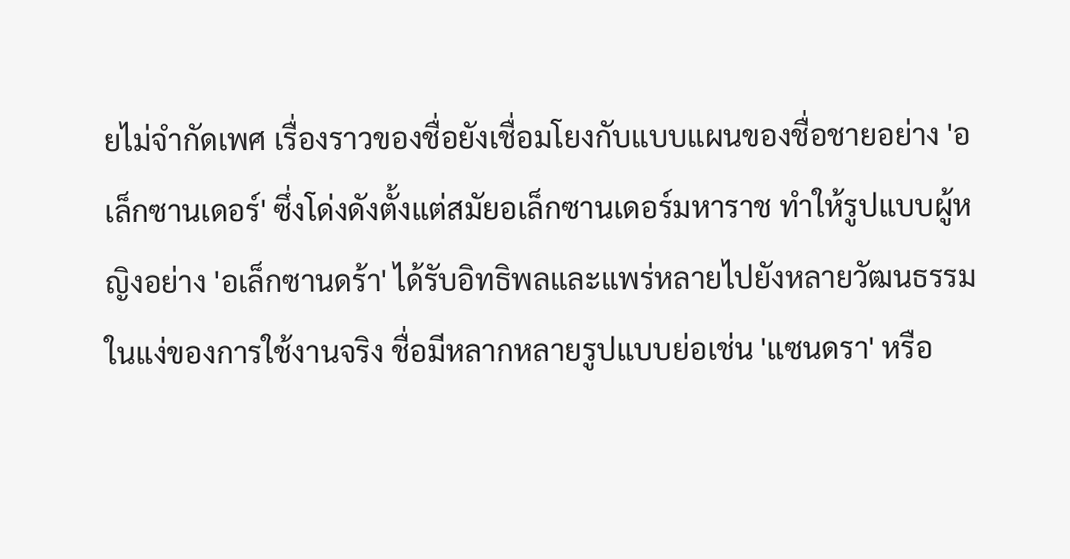ยไม่จำกัดเพศ เรื่องราวของชื่อยังเชื่อมโยงกับแบบแผนของชื่อชายอย่าง 'อเล็กซานเดอร์' ซึ่งโด่งดังตั้งแต่สมัยอเล็กซานเดอร์มหาราช ทำให้รูปแบบผู้หญิงอย่าง 'อเล็กซานดร้า' ได้รับอิทธิพลและแพร่หลายไปยังหลายวัฒนธรรม
ในแง่ของการใช้งานจริง ชื่อมีหลากหลายรูปแบบย่อเช่น 'แซนดรา' หรือ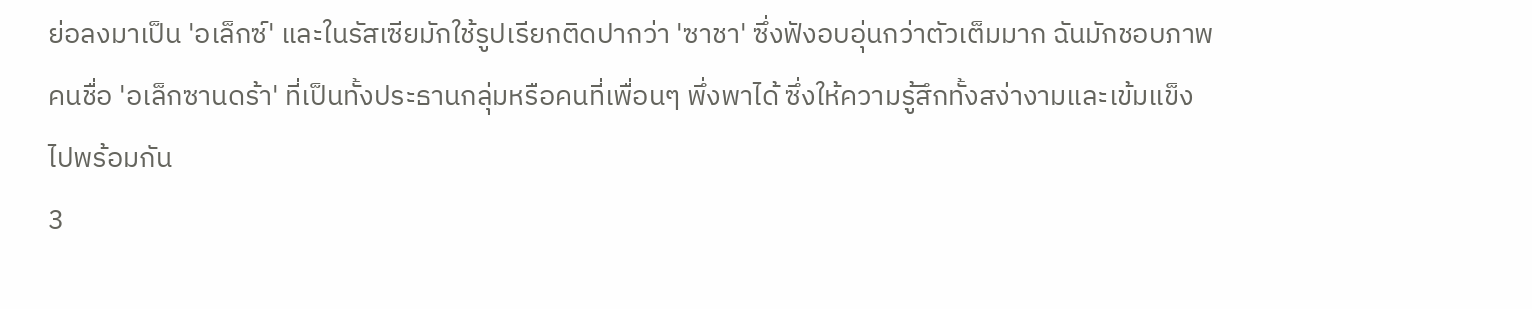ย่อลงมาเป็น 'อเล็กซ์' และในรัสเซียมักใช้รูปเรียกติดปากว่า 'ซาชา' ซึ่งฟังอบอุ่นกว่าตัวเต็มมาก ฉันมักชอบภาพคนชื่อ 'อเล็กซานดร้า' ที่เป็นทั้งประธานกลุ่มหรือคนที่เพื่อนๆ พึ่งพาได้ ซึ่งให้ความรู้สึกทั้งสง่างามและเข้มแข็งไปพร้อมกัน
3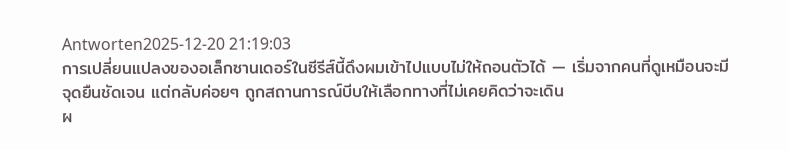Antworten2025-12-20 21:19:03
การเปลี่ยนแปลงของอเล็กซานเดอร์ในซีรีส์นี้ดึงผมเข้าไปแบบไม่ให้ถอนตัวได้ — เริ่มจากคนที่ดูเหมือนจะมีจุดยืนชัดเจน แต่กลับค่อยๆ ถูกสถานการณ์บีบให้เลือกทางที่ไม่เคยคิดว่าจะเดิน
ผ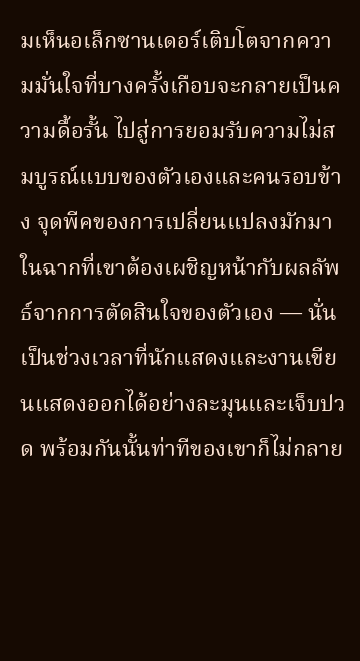มเห็นอเล็กซานเดอร์เติบโตจากความมั่นใจที่บางครั้งเกือบจะกลายเป็นความดื้อรั้น ไปสู่การยอมรับความไม่สมบูรณ์แบบของตัวเองและคนรอบข้าง จุดพีคของการเปลี่ยนแปลงมักมาในฉากที่เขาต้องเผชิญหน้ากับผลลัพธ์จากการตัดสินใจของตัวเอง — นั่นเป็นช่วงเวลาที่นักแสดงและงานเขียนแสดงออกได้อย่างละมุนและเจ็บปวด พร้อมกันนั้นท่าทีของเขาก็ไม่กลาย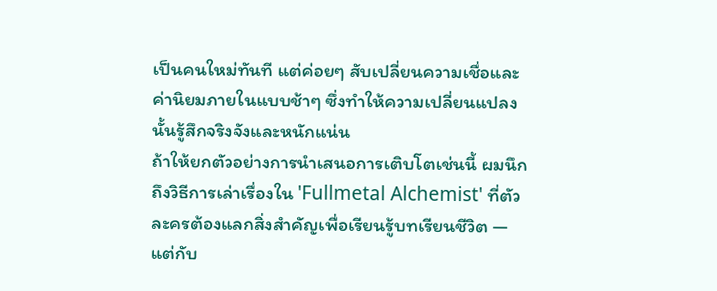เป็นคนใหม่ทันที แต่ค่อยๆ สับเปลี่ยนความเชื่อและค่านิยมภายในแบบช้าๆ ซึ่งทำให้ความเปลี่ยนแปลงนั้นรู้สึกจริงจังและหนักแน่น
ถ้าให้ยกตัวอย่างการนำเสนอการเติบโตเช่นนี้ ผมนึกถึงวิธีการเล่าเรื่องใน 'Fullmetal Alchemist' ที่ตัวละครต้องแลกสิ่งสำคัญเพื่อเรียนรู้บทเรียนชีวิต — แต่กับ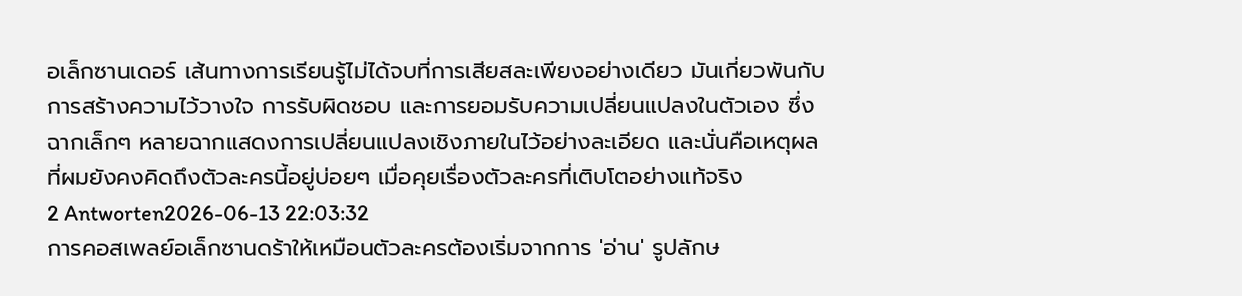อเล็กซานเดอร์ เส้นทางการเรียนรู้ไม่ได้จบที่การเสียสละเพียงอย่างเดียว มันเกี่ยวพันกับการสร้างความไว้วางใจ การรับผิดชอบ และการยอมรับความเปลี่ยนแปลงในตัวเอง ซึ่งฉากเล็กๆ หลายฉากแสดงการเปลี่ยนแปลงเชิงภายในไว้อย่างละเอียด และนั่นคือเหตุผลที่ผมยังคงคิดถึงตัวละครนี้อยู่บ่อยๆ เมื่อคุยเรื่องตัวละครที่เติบโตอย่างแท้จริง
2 Antworten2026-06-13 22:03:32
การคอสเพลย์อเล็กซานดร้าให้เหมือนตัวละครต้องเริ่มจากการ 'อ่าน' รูปลักษ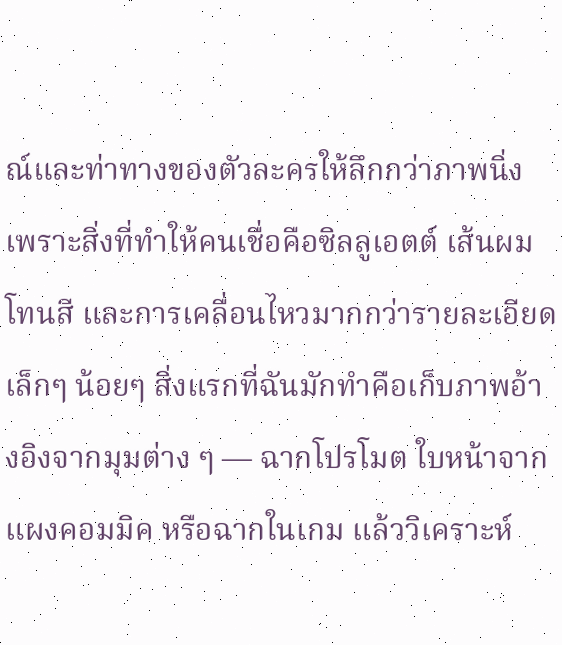ณ์และท่าทางของตัวละครให้ลึกกว่าภาพนิ่ง เพราะสิ่งที่ทำให้คนเชื่อคือซิลลูเอตต์ เส้นผม โทนสี และการเคลื่อนไหวมากกว่ารายละเอียดเล็กๆ น้อยๆ สิ่งแรกที่ฉันมักทำคือเก็บภาพอ้างอิงจากมุมต่าง ๆ — ฉากโปรโมต ใบหน้าจากแผงคอมมิค หรือฉากในเกม แล้ววิเคราะห์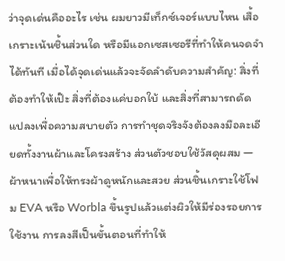ว่าจุดเด่นคืออะไร เช่น ผมยาวมีเท็กซ์เจอร์แบบไหน เสื้อเกราะเน้นชิ้นส่วนใด หรือมีแอกเซสเซอรีที่ทำให้คนจดจำได้ทันที เมื่อได้จุดเด่นแล้วจะจัดลำดับความสำคัญ: สิ่งที่ต้องทำให้เป๊ะ สิ่งที่ต้องแค่บอกใบ้ และสิ่งที่สามารถดัดแปลงเพื่อความสบายตัว การทำชุดจริงจังต้องลงมือละเอียดทั้งงานผ้าและโครงสร้าง ส่วนตัวชอบใช้วัสดุผสม — ผ้าหนาเพื่อให้ทรงผ้าดูหนักและสวย ส่วนชิ้นเกราะใช้โฟม EVA หรือ Worbla ขึ้นรูปแล้วแต่งผิวให้มีร่องรอยการใช้งาน การลงสีเป็นขั้นตอนที่ทำให้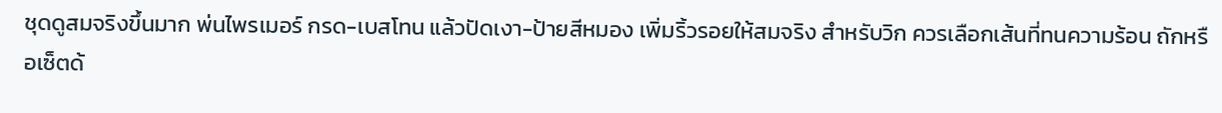ชุดดูสมจริงขึ้นมาก พ่นไพรเมอร์ กรด-เบสโทน แล้วปัดเงา-ป้ายสีหมอง เพิ่มริ้วรอยให้สมจริง สำหรับวิก ควรเลือกเส้นที่ทนความร้อน ถักหรือเซ็ตด้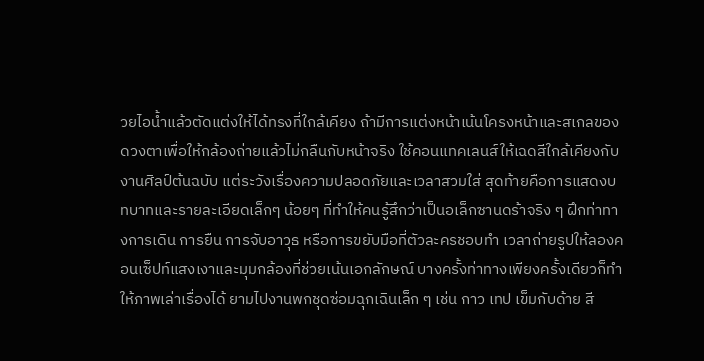วยไอน้ำแล้วตัดแต่งให้ได้ทรงที่ใกล้เคียง ถ้ามีการแต่งหน้าเน้นโครงหน้าและสเกลของดวงตาเพื่อให้กล้องถ่ายแล้วไม่กลืนกับหน้าจริง ใช้คอนแทคเลนส์ให้เฉดสีใกล้เคียงกับงานศิลป์ต้นฉบับ แต่ระวังเรื่องความปลอดภัยและเวลาสวมใส่ สุดท้ายคือการแสดงบทบาทและรายละเอียดเล็กๆ น้อยๆ ที่ทำให้คนรู้สึกว่าเป็นอเล็กซานดร้าจริง ๆ ฝึกท่าทางการเดิน การยืน การจับอาวุธ หรือการขยับมือที่ตัวละครชอบทำ เวลาถ่ายรูปให้ลองคอนเซ็ปท์แสงเงาและมุมกล้องที่ช่วยเน้นเอกลักษณ์ บางครั้งท่าทางเพียงครั้งเดียวก็ทำให้ภาพเล่าเรื่องได้ ยามไปงานพกชุดซ่อมฉุกเฉินเล็ก ๆ เช่น กาว เทป เข็มกับด้าย สี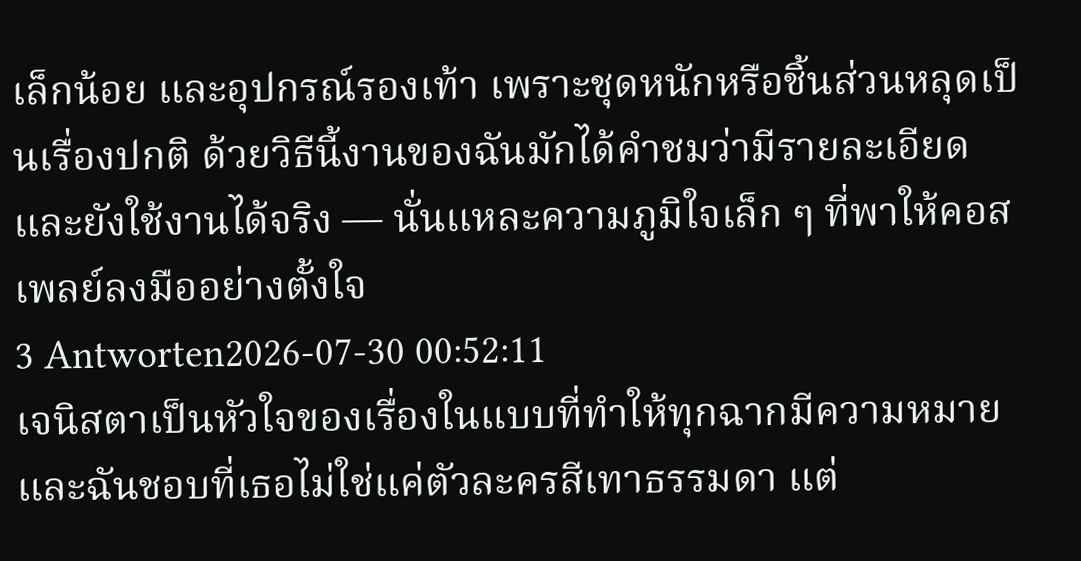เล็กน้อย และอุปกรณ์รองเท้า เพราะชุดหนักหรือชิ้นส่วนหลุดเป็นเรื่องปกติ ด้วยวิธีนี้งานของฉันมักได้คำชมว่ามีรายละเอียดและยังใช้งานได้จริง — นั่นแหละความภูมิใจเล็ก ๆ ที่พาให้คอสเพลย์ลงมืออย่างตั้งใจ
3 Antworten2026-07-30 00:52:11
เจนิสตาเป็นหัวใจของเรื่องในแบบที่ทำให้ทุกฉากมีความหมาย และฉันชอบที่เธอไม่ใช่แค่ตัวละครสีเทาธรรมดา แต่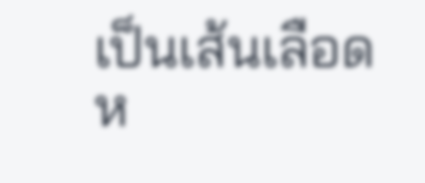เป็นเส้นเลือดห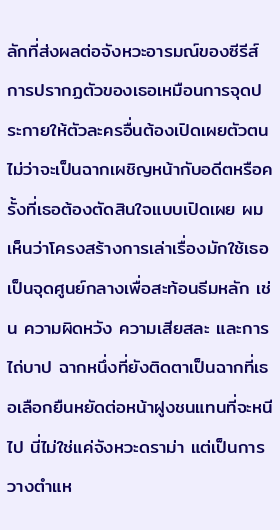ลักที่ส่งผลต่อจังหวะอารมณ์ของซีรีส์
การปรากฏตัวของเธอเหมือนการจุดประกายให้ตัวละครอื่นต้องเปิดเผยตัวตน ไม่ว่าจะเป็นฉากเผชิญหน้ากับอดีตหรือครั้งที่เธอต้องตัดสินใจแบบเปิดเผย ผมเห็นว่าโครงสร้างการเล่าเรื่องมักใช้เธอเป็นจุดศูนย์กลางเพื่อสะท้อนธีมหลัก เช่น ความผิดหวัง ความเสียสละ และการไถ่บาป ฉากหนึ่งที่ยังติดตาเป็นฉากที่เธอเลือกยืนหยัดต่อหน้าฝูงชนแทนที่จะหนีไป นี่ไม่ใช่แค่จังหวะดราม่า แต่เป็นการวางตำแห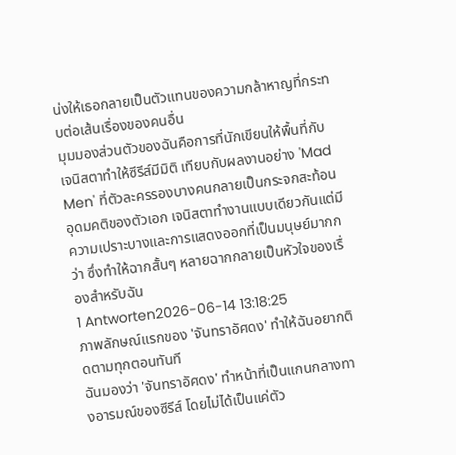น่งให้เธอกลายเป็นตัวแทนของความกล้าหาญที่กระทบต่อเส้นเรื่องของคนอื่น
มุมมองส่วนตัวของฉันคือการที่นักเขียนให้พื้นที่กับเจนิสตาทำให้ซีรีส์มีมิติ เทียบกับผลงานอย่าง 'Mad Men' ที่ตัวละครรองบางคนกลายเป็นกระจกสะท้อนอุดมคติของตัวเอก เจนิสตาทำงานแบบเดียวกันแต่มีความเปราะบางและการแสดงออกที่เป็นมนุษย์มากกว่า ซึ่งทำให้ฉากสั้นๆ หลายฉากกลายเป็นหัวใจของเรื่องสำหรับฉัน
1 Antworten2026-06-14 13:18:25
ภาพลักษณ์แรกของ 'จันทราอัศดง' ทำให้ฉันอยากติดตามทุกตอนทันที
ฉันมองว่า 'จันทราอัศดง' ทำหน้าที่เป็นแกนกลางทางอารมณ์ของซีรีส์ โดยไม่ได้เป็นแค่ตัว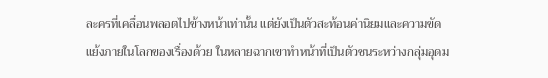ละครที่เคลื่อนพลอตไปข้างหน้าเท่านั้น แต่ยังเป็นตัวสะท้อนค่านิยมและความขัดแย้งภายในโลกของเรื่องด้วย ในหลายฉากเขาทำหน้าที่เป็นตัวชนระหว่างกลุ่มอุดม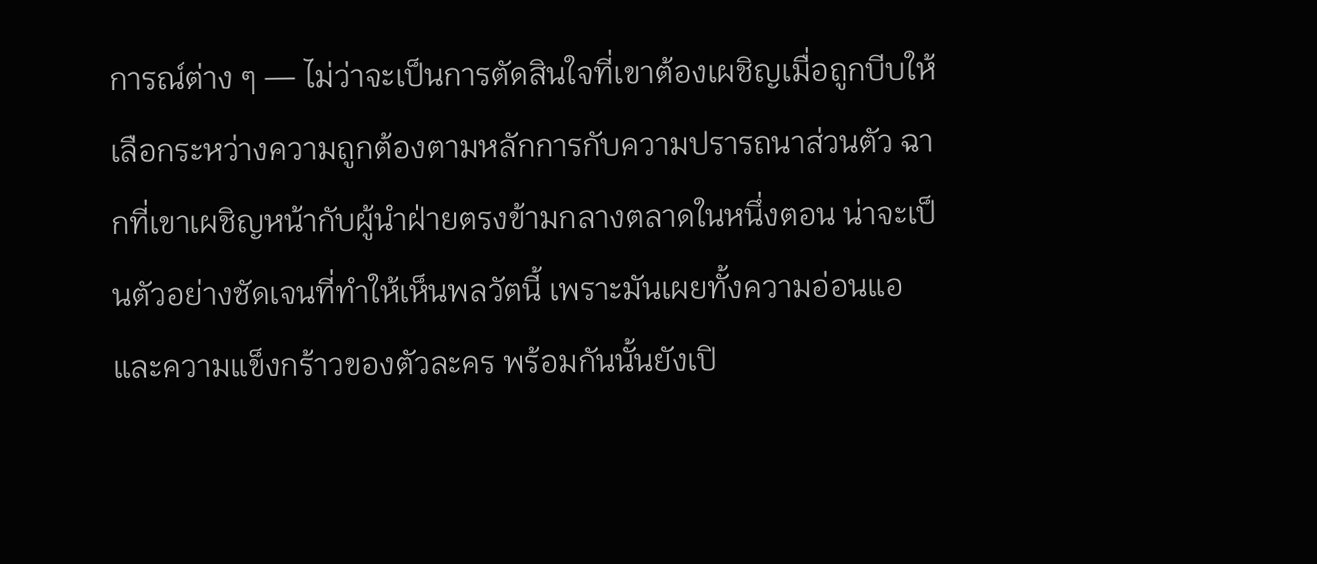การณ์ต่าง ๆ — ไม่ว่าจะเป็นการตัดสินใจที่เขาต้องเผชิญเมื่อถูกบีบให้เลือกระหว่างความถูกต้องตามหลักการกับความปรารถนาส่วนตัว ฉากที่เขาเผชิญหน้ากับผู้นำฝ่ายตรงข้ามกลางตลาดในหนึ่งตอน น่าจะเป็นตัวอย่างชัดเจนที่ทำให้เห็นพลวัตนี้ เพราะมันเผยทั้งความอ่อนแอและความแข็งกร้าวของตัวละคร พร้อมกันนั้นยังเปิ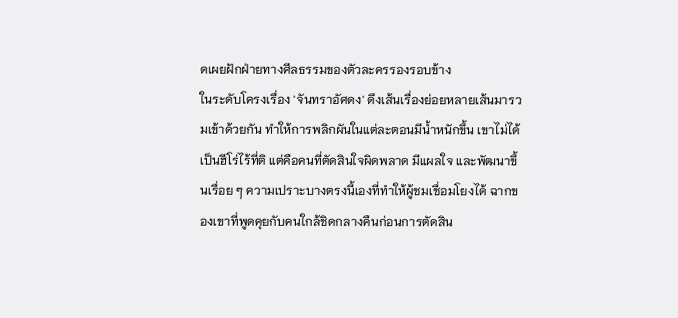ดเผยฝักฝ่ายทางศีลธรรมของตัวละครรองรอบข้าง
ในระดับโครงเรื่อง 'จันทราอัศดง' ดึงเส้นเรื่องย่อยหลายเส้นมารวมเข้าด้วยกัน ทำให้การพลิกผันในแต่ละตอนมีน้ำหนักขึ้น เขาไม่ได้เป็นฮีโร่ไร้ที่ติ แต่คือคนที่ตัดสินใจผิดพลาด มีแผลใจ และพัฒนาขึ้นเรื่อย ๆ ความเปราะบางตรงนี้เองที่ทำให้ผู้ชมเชื่อมโยงได้ ฉากของเขาที่พูดคุยกับคนใกล้ชิดกลางคืนก่อนการตัดสิน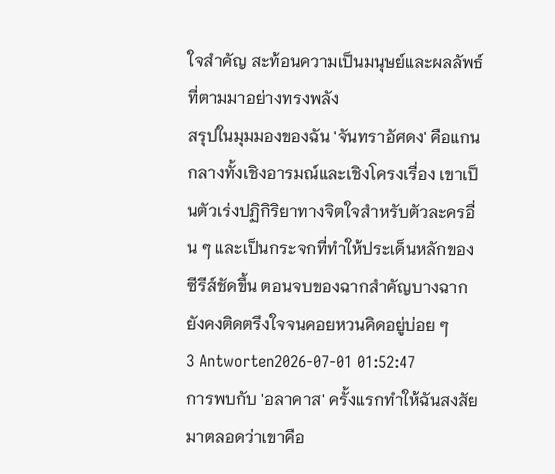ใจสำคัญ สะท้อนความเป็นมนุษย์และผลลัพธ์ที่ตามมาอย่างทรงพลัง
สรุปในมุมมองของฉัน 'จันทราอัศดง' คือแกนกลางทั้งเชิงอารมณ์และเชิงโครงเรื่อง เขาเป็นตัวเร่งปฏิกิริยาทางจิตใจสำหรับตัวละครอื่น ๆ และเป็นกระจกที่ทำให้ประเด็นหลักของซีรีส์ชัดขึ้น ตอนจบของฉากสำคัญบางฉากยังคงติดตรึงใจจนคอยหวนคิดอยู่บ่อย ๆ
3 Antworten2026-07-01 01:52:47
การพบกับ 'อลาคาส' ครั้งแรกทำให้ฉันสงสัยมาตลอดว่าเขาคือ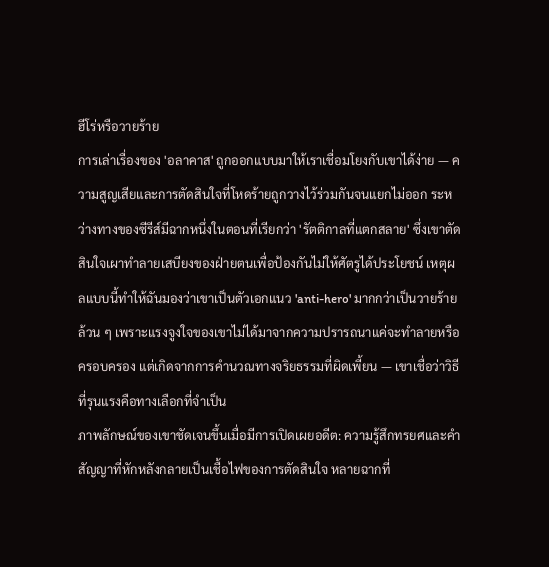ฮีโร่หรือวายร้าย
การเล่าเรื่องของ 'อลาคาส' ถูกออกแบบมาให้เราเชื่อมโยงกับเขาได้ง่าย — ความสูญเสียและการตัดสินใจที่โหดร้ายถูกวางไว้ร่วมกันจนแยกไม่ออก ระหว่างทางของซีรีส์มีฉากหนึ่งในตอนที่เรียกว่า 'รัตติกาลที่แตกสลาย' ซึ่งเขาตัดสินใจเผาทำลายเสบียงของฝ่ายตนเพื่อป้องกันไม่ให้ศัตรูได้ประโยชน์ เหตุผลแบบนี้ทำให้ฉันมองว่าเขาเป็นตัวเอกแนว 'anti-hero' มากกว่าเป็นวายร้ายล้วน ๆ เพราะแรงจูงใจของเขาไม่ได้มาจากความปรารถนาแค่จะทำลายหรือครอบครอง แต่เกิดจากการคำนวณทางจริยธรรมที่ผิดเพี้ยน — เขาเชื่อว่าวิธีที่รุนแรงคือทางเลือกที่จำเป็น
ภาพลักษณ์ของเขาชัดเจนขึ้นเมื่อมีการเปิดเผยอดีต: ความรู้สึกทรยศและคำสัญญาที่หักหลังกลายเป็นเชื้อไฟของการตัดสินใจ หลายฉากที่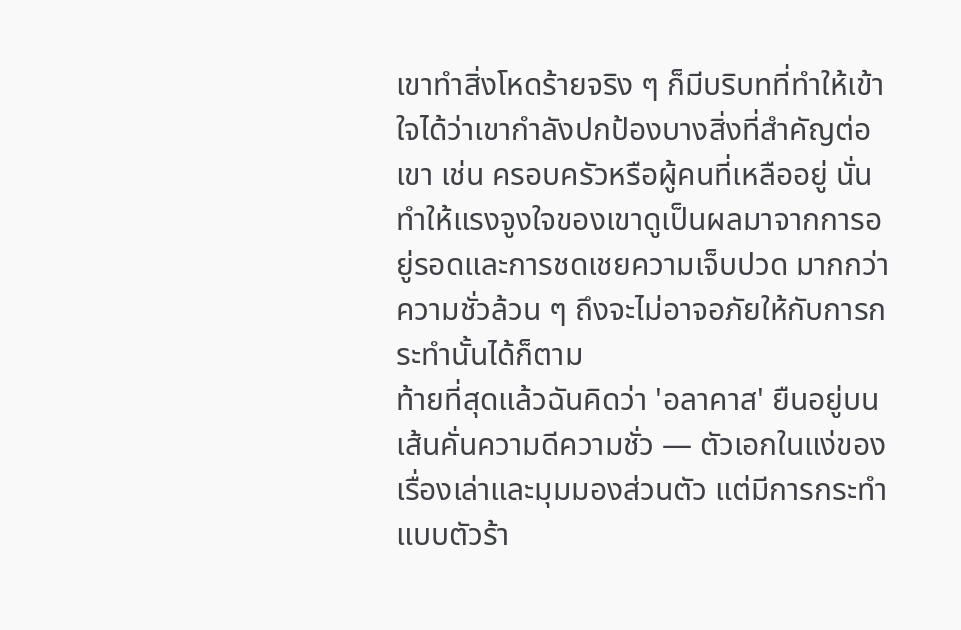เขาทำสิ่งโหดร้ายจริง ๆ ก็มีบริบทที่ทำให้เข้าใจได้ว่าเขากำลังปกป้องบางสิ่งที่สำคัญต่อเขา เช่น ครอบครัวหรือผู้คนที่เหลืออยู่ นั่นทำให้แรงจูงใจของเขาดูเป็นผลมาจากการอยู่รอดและการชดเชยความเจ็บปวด มากกว่าความชั่วล้วน ๆ ถึงจะไม่อาจอภัยให้กับการกระทำนั้นได้ก็ตาม
ท้ายที่สุดแล้วฉันคิดว่า 'อลาคาส' ยืนอยู่บนเส้นคั่นความดีความชั่ว — ตัวเอกในแง่ของเรื่องเล่าและมุมมองส่วนตัว แต่มีการกระทำแบบตัวร้า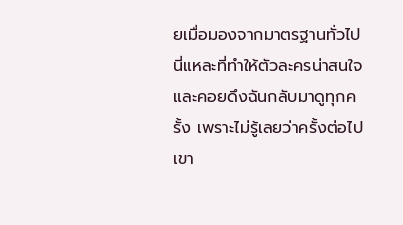ยเมื่อมองจากมาตรฐานทั่วไป นี่แหละที่ทำให้ตัวละครน่าสนใจและคอยดึงฉันกลับมาดูทุกครั้ง เพราะไม่รู้เลยว่าครั้งต่อไปเขา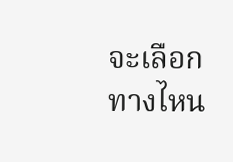จะเลือกทางไหน